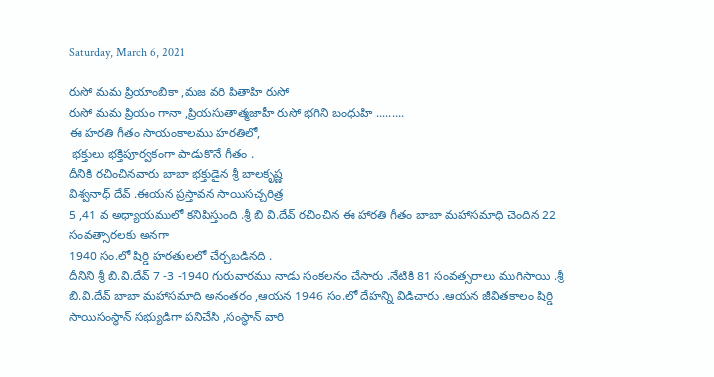Saturday, March 6, 2021

రుసో మమ ప్రియాంబికా ,మజ వరి పితాహి రుసో
రుసో మమ ప్రియం గానా ,ప్రియసుతాత్మజాహీ రుసో భగిని బంధుహి .........
ఈ హరతి గీతం సాయంకాలము హరతిలో,
 భక్తులు భక్తిపూర్వకంగా పాడుకొనే గీతం .
దీనికి రచించినవారు బాబా భక్తుడైన శ్రీ బాలకృష్ణ
విశ్వనాధ్ దేవ్ .ఈయన ప్రస్తావన సాయిసచ్చరిత్ర
5 ,41 వ అధ్యాయములో కనిపిస్తుంది .శ్రీ బి వి.దేవ్ రచించిన ఈ హారతి గీతం బాబా మహాసమాధి చెందిన 22 సంవత్సారలకు అనగా
1940 సం.లో షిర్డి హరతులలో చేర్చబడినది .
దీనిని శ్రీ బి.వి.దేవ్ 7 -3 -1940 గురువారము నాడు సంకలనం చేసారు .నేటికి 81 సంవత్సరాలు ముగిసాయి .శ్రీ బి.వి.దేవ్ బాబా మహాసమాది అనంతరం ,ఆయన 1946 సం.లో దేహన్ని విడిచారు .ఆయన జీవితకాలం షిర్డి సాయిసంస్థాన్ సభ్యుడిగా పనిచేసి ,సంస్థాన్ వారి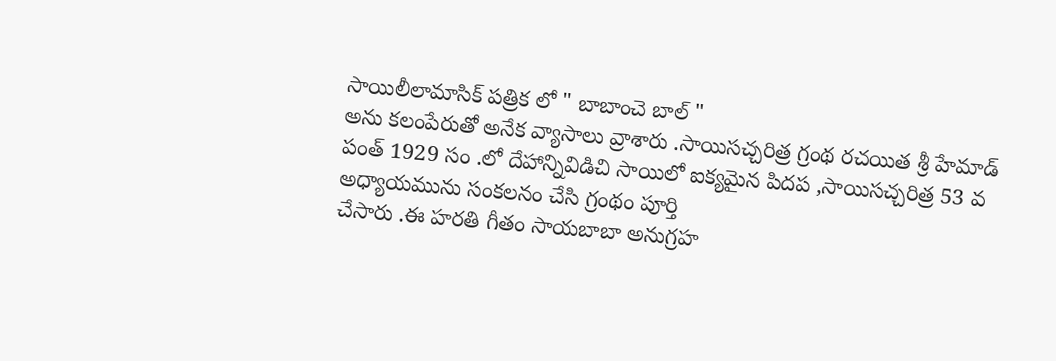సాయిలీలామాసిక్ పత్రిక లో " బాబాంచె బాల్ "
అను కలంపేరుతో అనేక వ్యాసాలు వ్రాశారు .సాయిసచ్చరిత్ర గ్రంథ రచయిత శ్రీ హేమాడ్ పంత్ 1929 సం .లో దేహాన్నివిడిచి సాయిలో ఐక్యమైన పిదప ,సాయిసచ్చరిత్ర 53 వ
అధ్యాయమును సంకలనం చేసి గ్రంథం పూర్తి
చేసారు .ఈ హరతి గీతం సాయబాబా అనుగ్రహ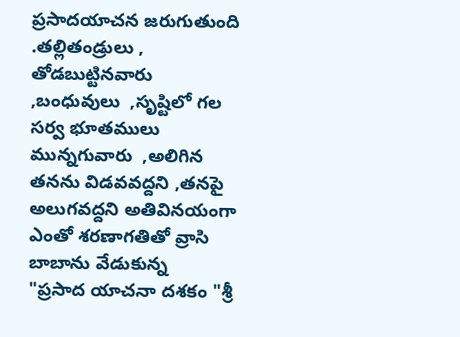ప్రసాదయాచన జరుగుతుంది .తల్లితండ్రులు ,
తోడబుట్టినవారు  ,బంధువులు  ,సృష్టిలో గల సర్వ భూతములు మున్నగువారు  ,అలిగిన తనను విడవవద్దని ,తనపై అలుగవద్దని అతివినయంగా
ఎంతో శరణాగతితో వ్రాసి బాబాను వేడుకున్న
"ప్రసాద యాచనా దశకం "శ్రీ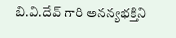బి.వి.దేవ్ గారి అనన్యభక్తిని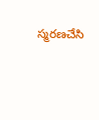స్మరణచేసి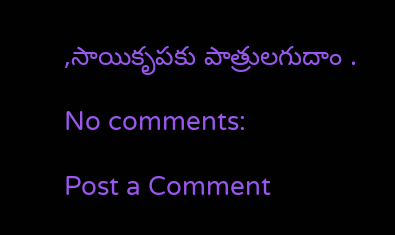,సాయికృపకు పాత్రులగుదాం .

No comments:

Post a Comment